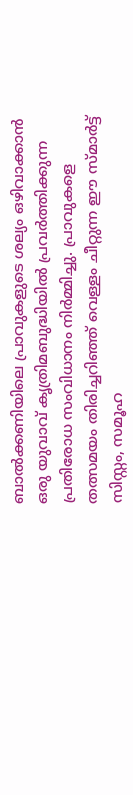ബാൽക്കണിയിലെ പ്രാവുകളുടെ ശല്യം ഒഴിവാക്കാൻ ഒരു യുവാവ് കൃത്രിമബുദ്ധിയിൽ പ്രവർത്തിക്കുന്ന പ്രതിരോധ സംവിധാനം നിർമ്മിച്ചു. പ്രാവുകളെ തത്സമയം തിരിച്ചറിഞ്ഞ് വെള്ളം ചീറ്റുന്ന ഈ സ്മാർട്ട് സിസ്റ്റം, സമൂഹ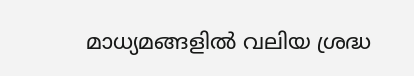മാധ്യമങ്ങളിൽ വലിയ ശ്രദ്ധ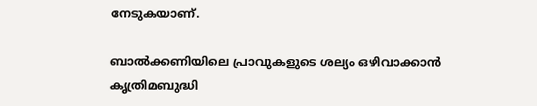നേടുകയാണ്.

ബാൽക്കണിയിലെ പ്രാവുകളുടെ ശല്യം ഒഴിവാക്കാൻ കൃത്രിമബുദ്ധി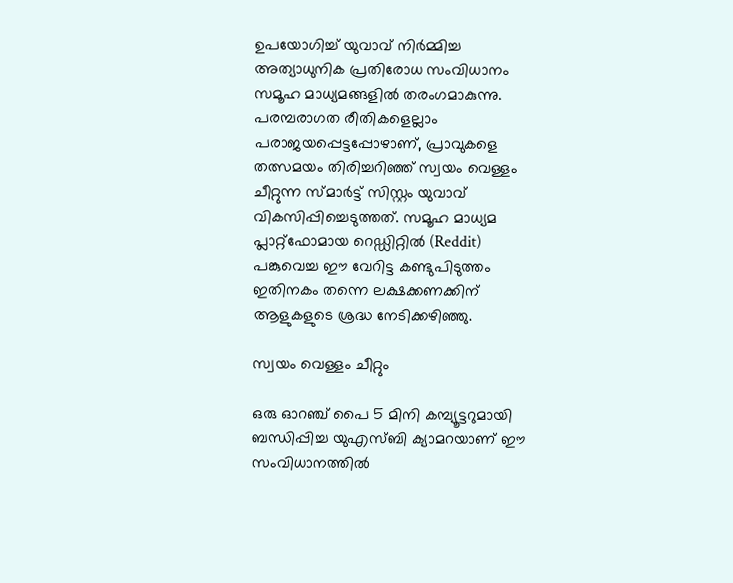ഉപയോഗിച്ച് യുവാവ് നിർമ്മിച്ച അത്യാധുനിക പ്രതിരോധ സംവിധാനം സമൂഹ മാധ്യമങ്ങളിൽ തരംഗമാകുന്നു. പരമ്പരാഗത രീതികളെല്ലാം പരാജയപ്പെട്ടപ്പോഴാണ്, പ്രാവുകളെ തത്സമയം തിരിച്ചറിഞ്ഞ് സ്വയം വെള്ളം ചീറ്റുന്ന സ്മാർട്ട് സിസ്റ്റം യുവാവ് വികസിപ്പിച്ചെടുത്തത്. സമൂഹ മാധ്യമ പ്ലാറ്റ്‌ഫോമായ റെഡ്ഡിറ്റിൽ (Reddit) പങ്കുവെച്ച ഈ വേറിട്ട കണ്ടുപിടുത്തം ഇതിനകം തന്നെ ലക്ഷക്കണക്കിന് ആളുകളുടെ ശ്രദ്ധ നേടിക്കഴിഞ്ഞു.

സ്വയം വെള്ളം ചീറ്റും

ഒരു ഓറഞ്ച് പൈ 5 മിനി കമ്പ്യൂട്ടറുമായി ബന്ധിപ്പിച്ച യുഎസ്ബി ക്യാമറയാണ് ഈ സംവിധാനത്തിൽ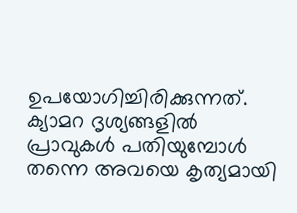ഉപയോഗിച്ചിരിക്കുന്നത്. ക്യാമറ ദൃശ്യങ്ങളിൽ പ്രാവുകൾ പതിയുമ്പോൾ തന്നെ അവയെ കൃത്യമായി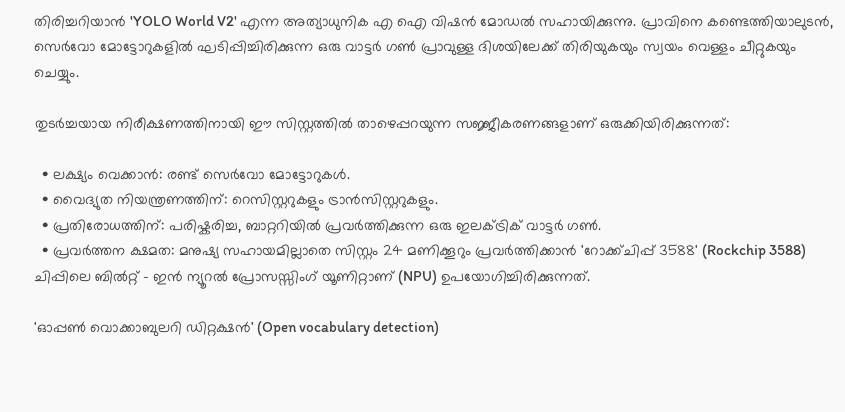തിരിച്ചറിയാൻ 'YOLO World V2' എന്ന അത്യാധുനിക എ ഐ വിഷൻ മോഡൽ സഹായിക്കുന്നു. പ്രാവിനെ കണ്ടെത്തിയാലുടൻ, സെർവോ മോട്ടോറുകളിൽ ഘടിപ്പിച്ചിരിക്കുന്ന ഒരു വാട്ടർ ഗൺ പ്രാവുള്ള ദിശയിലേക്ക് തിരിയുകയും സ്വയം വെള്ളം ചീറ്റുകയും ചെയ്യും.

തുടർച്ചയായ നിരീക്ഷണത്തിനായി ഈ സിസ്റ്റത്തിൽ താഴെപ്പറയുന്ന സജ്ജീകരണങ്ങളാണ് ഒരുക്കിയിരിക്കുന്നത്:

  • ലക്ഷ്യം വെക്കാൻ: രണ്ട് സെർവോ മോട്ടോറുകൾ.
  • വൈദ്യുത നിയന്ത്രണത്തിന്: റെസിസ്റ്ററുകളും ട്രാൻസിസ്റ്ററുകളും.
  • പ്രതിരോധത്തിന്: പരിഷ്കരിച്ച, ബാറ്ററിയിൽ പ്രവർത്തിക്കുന്ന ഒരു ഇലക്ട്രിക് വാട്ടർ ഗൺ.
  • പ്രവർത്തന ക്ഷമത: മനുഷ്യ സഹായമില്ലാതെ സിസ്റ്റം 24 മണിക്കൂറും പ്രവർത്തിക്കാൻ 'റോക്ക്‌ചിപ്പ് 3588' (Rockchip 3588) ചിപ്പിലെ ബിൽറ്റ് - ഇൻ ന്യൂറൽ പ്രോസസ്സിംഗ് യൂണിറ്റാണ് (NPU) ഉപയോഗിച്ചിരിക്കുന്നത്.

'ഓപ്പൺ വൊക്കാബുലറി ഡിറ്റക്ഷൻ' (Open vocabulary detection)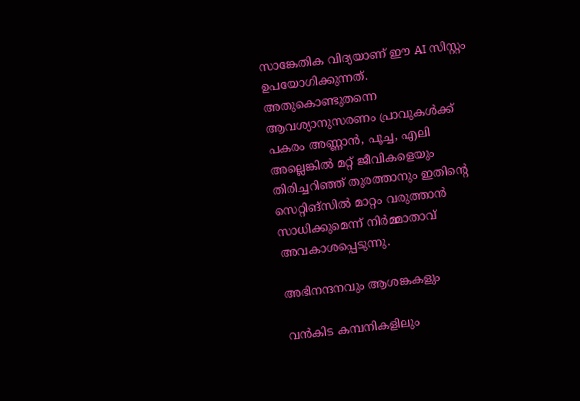സാങ്കേതിക വിദ്യയാണ് ഈ AI സിസ്റ്റം ഉപയോഗിക്കുന്നത്. അതുകൊണ്ടുതന്നെ ആവശ്യാനുസരണം പ്രാവുകൾക്ക് പകരം അണ്ണാൻ, പൂച്ച, എലി അല്ലെങ്കിൽ മറ്റ് ജീവികളെയും തിരിച്ചറിഞ്ഞ് തുരത്താനും ഇതിന്‍റെ സെറ്റിങ്സിൽ മാറ്റം വരുത്താൻ സാധിക്കുമെന്ന് നിർമ്മാതാവ് അവകാശപ്പെടുന്നു.

അഭിനന്ദനവും ആശങ്കകളും

വൻകിട കമ്പനികളിലും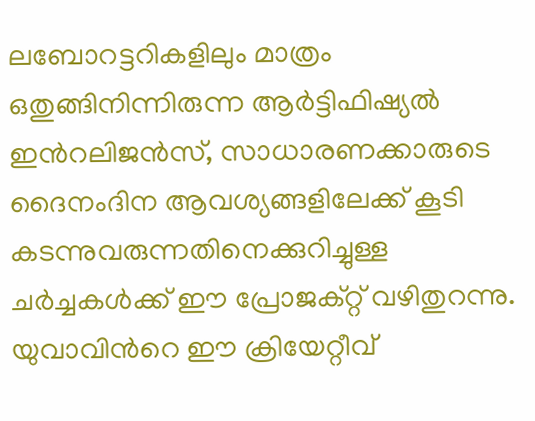ലബോറട്ടറികളിലും മാത്രം ഒതുങ്ങിനിന്നിരുന്ന ആർട്ടിഫിഷ്യൽ ഇന്‍റലിജൻസ്, സാധാരണക്കാരുടെ ദൈനംദിന ആവശ്യങ്ങളിലേക്ക് കൂടി കടന്നുവരുന്നതിനെക്കുറിച്ചുള്ള ചർച്ചകൾക്ക് ഈ പ്രോജക്റ്റ് വഴിതുറന്നു. യുവാവിന്‍റെ ഈ ക്രിയേറ്റീവ്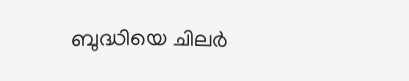ബുദ്ധിയെ ചിലർ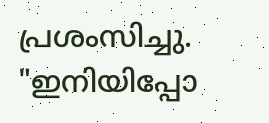പ്രശംസിച്ചു. "ഇനിയിപ്പോ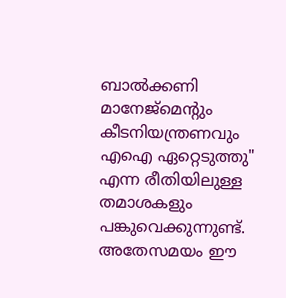ബാൽക്കണി മാനേജ്‌മെന്‍റും കീടനിയന്ത്രണവും എഐ ഏറ്റെടുത്തു" എന്ന രീതിയിലുള്ള തമാശകളും പങ്കുവെക്കുന്നുണ്ട്. അതേസമയം ഈ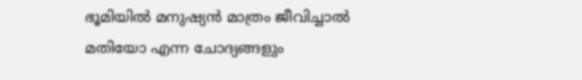ഭൂമിയിൽ മനുഷ്യൻ മാത്രം ജീവിച്ചാൽ മതിയോ എന്ന ചോദ്യങ്ങളും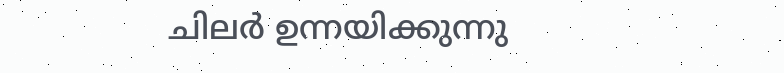ചില‍ർ ഉന്നയിക്കുന്നു